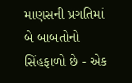માણસની પ્રગતિમાં બે બાબતોનો સિંહફાળો છે - એક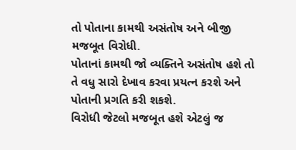તો પોતાના કામથી અસંતોષ અને બીજી મજબૂત વિરોધી.
પોતાનાં કામથી જો વ્યક્તિને અસંતોષ હશે તો તે વધુ સારો દેખાવ કરવા પ્રયત્ન કરશે અને પોતાની પ્રગતિ કરી શકશે.
વિરોધી જેટલો મજબૂત હશે એટલું જ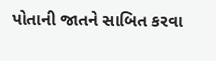પોતાની જાતને સાબિત કરવા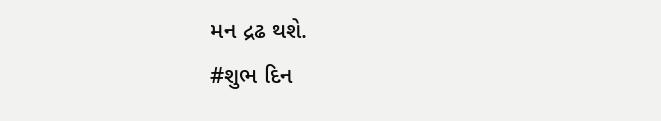મન દ્રઢ થશે.
#શુભ દિન